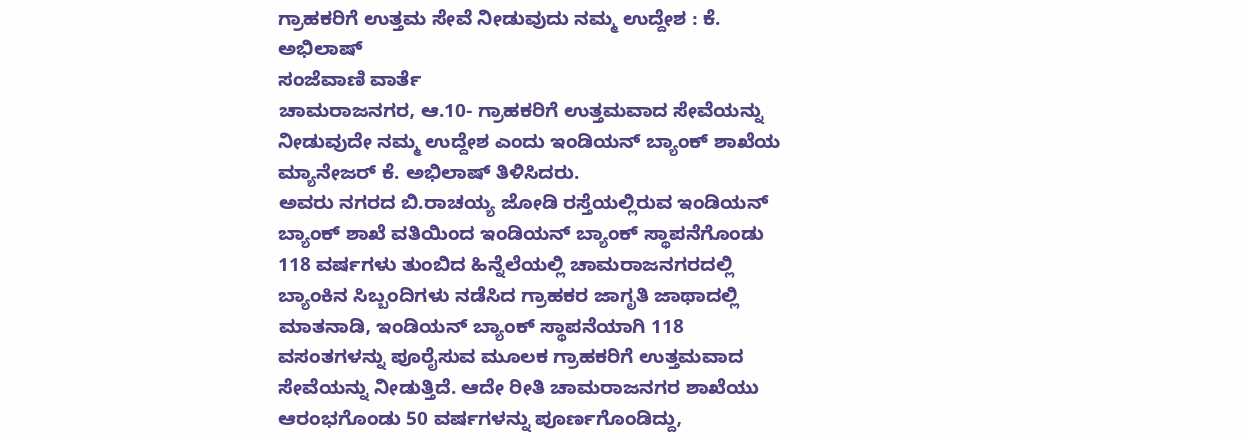ಗ್ರಾಹಕರಿಗೆ ಉತ್ತಮ ಸೇವೆ ನೀಡುವುದು ನಮ್ಮ ಉದ್ದೇಶ : ಕೆ. ಅಭಿಲಾಷ್
ಸಂಜೆವಾಣಿ ವಾರ್ತೆ
ಚಾಮರಾಜನಗರ, ಆ.10- ಗ್ರಾಹಕರಿಗೆ ಉತ್ತಮವಾದ ಸೇವೆಯನ್ನು ನೀಡುವುದೇ ನಮ್ಮ ಉದ್ದೇಶ ಎಂದು ಇಂಡಿಯನ್ ಬ್ಯಾಂಕ್ ಶಾಖೆಯ ಮ್ಯಾನೇಜರ್ ಕೆ. ಅಭಿಲಾಷ್ ತಿಳಿಸಿದರು.
ಅವರು ನಗರದ ಬಿ.ರಾಚಯ್ಯ ಜೋಡಿ ರಸ್ತೆಯಲ್ಲಿರುವ ಇಂಡಿಯನ್ ಬ್ಯಾಂಕ್ ಶಾಖೆ ವತಿಯಿಂದ ಇಂಡಿಯನ್ ಬ್ಯಾಂಕ್ ಸ್ಥಾಪನೆಗೊಂಡು 118 ವರ್ಷಗಳು ತುಂಬಿದ ಹಿನ್ನೆಲೆಯಲ್ಲಿ ಚಾಮರಾಜನಗರದಲ್ಲಿ ಬ್ಯಾಂಕಿನ ಸಿಬ್ಬಂದಿಗಳು ನಡೆಸಿದ ಗ್ರಾಹಕರ ಜಾಗೃತಿ ಜಾಥಾದಲ್ಲಿ ಮಾತನಾಡಿ, ಇಂಡಿಯನ್ ಬ್ಯಾಂಕ್ ಸ್ಥಾಪನೆಯಾಗಿ 118 ವಸಂತಗಳನ್ನು ಪೂರೈಸುವ ಮೂಲಕ ಗ್ರಾಹಕರಿಗೆ ಉತ್ತಮವಾದ ಸೇವೆಯನ್ನು ನೀಡುತ್ತಿದೆ. ಆದೇ ರೀತಿ ಚಾಮರಾಜನಗರ ಶಾಖೆಯು ಆರಂಭಗೊಂಡು 50 ವರ್ಷಗಳನ್ನು ಪೂರ್ಣಗೊಂಡಿದ್ದು,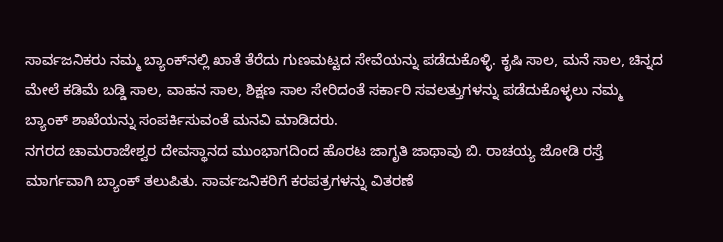ಸಾರ್ವಜನಿಕರು ನಮ್ಮ ಬ್ಯಾಂಕ್‍ನಲ್ಲಿ ಖಾತೆ ತೆರೆದು ಗುಣಮಟ್ಟದ ಸೇವೆಯನ್ನು ಪಡೆದುಕೊಳ್ಳಿ. ಕೃಷಿ ಸಾಲ, ಮನೆ ಸಾಲ, ಚಿನ್ನದ ಮೇಲೆ ಕಡಿಮೆ ಬಡ್ಡಿ ಸಾಲ, ವಾಹನ ಸಾಲ, ಶಿಕ್ಷಣ ಸಾಲ ಸೇರಿದಂತೆ ಸರ್ಕಾರಿ ಸವಲತ್ತುಗಳನ್ನು ಪಡೆದುಕೊಳ್ಳಲು ನಮ್ಮ ಬ್ಯಾಂಕ್ ಶಾಖೆಯನ್ನು ಸಂಪರ್ಕಿಸುವಂತೆ ಮನವಿ ಮಾಡಿದರು.
ನಗರದ ಚಾಮರಾಜೇಶ್ವರ ದೇವಸ್ಥಾನದ ಮುಂಭಾಗದಿಂದ ಹೊರಟ ಜಾಗೃತಿ ಜಾಥಾವು ಬಿ. ರಾಚಯ್ಯ ಜೋಡಿ ರಸ್ತೆ ಮಾರ್ಗವಾಗಿ ಬ್ಯಾಂಕ್ ತಲುಪಿತು. ಸಾರ್ವಜನಿಕರಿಗೆ ಕರಪತ್ರಗಳನ್ನು ವಿತರಣೆ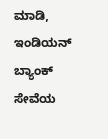ಮಾಡಿ, ಇಂಡಿಯನ್ ಬ್ಯಾಂಕ್ ಸೇವೆಯ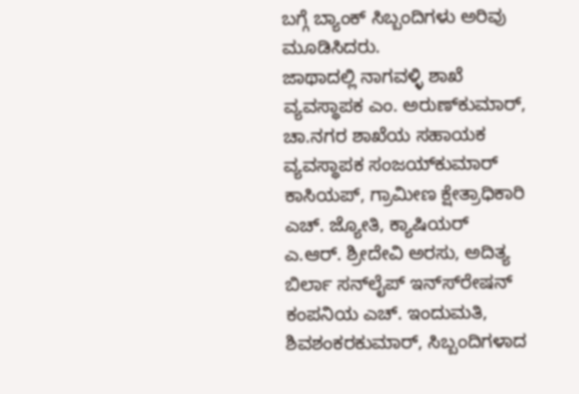ಬಗ್ಗೆ ಬ್ಯಾಂಕ್ ಸಿಬ್ಬಂದಿಗಳು ಅರಿವು ಮೂಡಿಸಿದರು.
ಜಾಥಾದಲ್ಲಿ ನಾಗವಳ್ಳಿ ಶಾಖೆ ವ್ಯವಸ್ಥಾಪಕ ಎಂ. ಅರುಣ್‍ಕುಮಾರ್, ಚಾ.ನಗರ ಶಾಖೆಯ ಸಹಾಯಕ ವ್ಯವಸ್ಥಾಪಕ ಸಂಜಯ್‍ಕುಮಾರ್ ಕಾಸಿಯಪ್, ಗ್ರಾಮೀಣ ಕ್ಷೇತ್ರಾಧಿಕಾರಿ ಎಚ್. ಜ್ಯೋತಿ, ಕ್ಯಾಷಿಯರ್ ಎ.ಆರ್. ಶ್ರೀದೇವಿ ಅರಸು, ಅದಿತ್ಯ ಬಿರ್ಲಾ ಸನ್‍ಲೈಪ್ ಇನ್ಸ್‍ರೇಷನ್ ಕಂಪನಿಯ ಎಚ್. ಇಂದುಮತಿ, ಶಿವಶಂಕರಕುಮಾರ್, ಸಿಬ್ಬಂದಿಗಳಾದ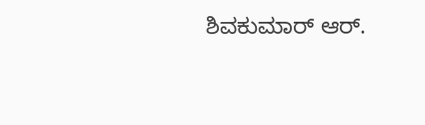ಶಿವಕುಮಾರ್ ಆರ್.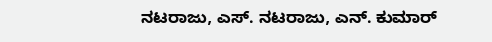ನಟರಾಜು, ಎಸ್. ನಟರಾಜು, ಎನ್. ಕುಮಾರ್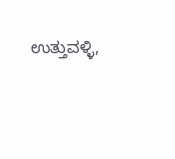ಉತ್ತುವಳ್ಳಿ,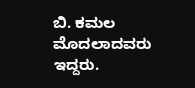ಬಿ. ಕಮಲ ಮೊದಲಾದವರು ಇದ್ದರು.